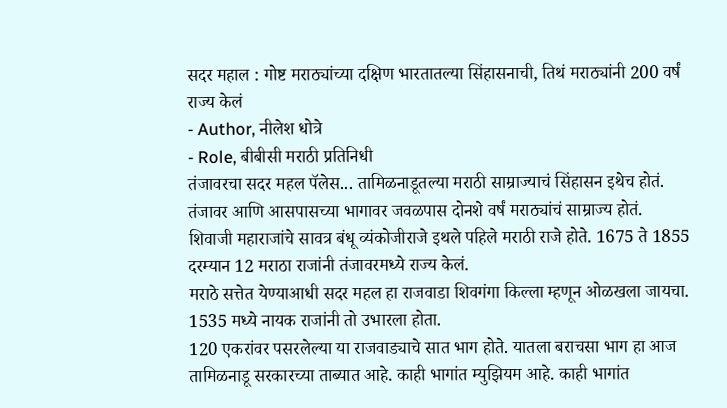सदर महाल : गोष्ट मराठ्यांच्या दक्षिण भारतातल्या सिंहासनाची, तिथं मराठ्यांनी 200 वर्षं राज्य केलं
- Author, नीलेश धोत्रे
- Role, बीबीसी मराठी प्रतिनिधी
तंजावरचा सदर महल पॅलेस... तामिळनाडूतल्या मराठी साम्राज्याचं सिंहासन इथेच होतं. तंजावर आणि आसपासच्या भागावर जवळपास दोनशे वर्षं मराठ्यांचं साम्राज्य होतं.
शिवाजी महाराजांचे सावत्र बंधू व्यंकोजीराजे इथले पहिले मराठी राजे होते. 1675 ते 1855 दरम्यान 12 मराठा राजांनी तंजावरमध्ये राज्य केलं.
मराठे सत्तेत येण्याआधी सदर महल हा राजवाडा शिवगंगा किल्ला म्हणून ओळखला जायचा. 1535 मध्ये नायक राजांनी तो उभारला होता.
120 एकरांवर पसरलेल्या या राजवाड्याचे सात भाग होते. यातला बराचसा भाग हा आज तामिळनाडू सरकारच्या ताब्यात आहे. काही भागांत म्युझियम आहे. काही भागांत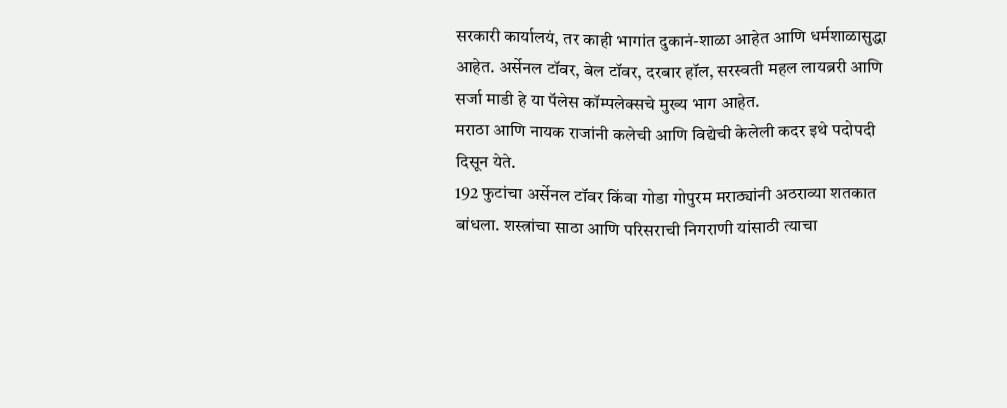सरकारी कार्यालयं, तर काही भागांत दुकानं-शाळा आहेत आणि धर्मशाळासुद्धा आहेत. अर्सेनल टॉवर, बेल टॉवर, दरबार हॉल, सरस्वती महल लायब्ररी आणि सर्जा माडी हे या पॅलेस कॉम्पलेक्सचे मुख्य भाग आहेत.
मराठा आणि नायक राजांनी कलेची आणि विद्येची केलेली कदर इथे पदोपदी दिसून येते.
192 फुटांचा अर्सेनल टॉवर किंवा गोडा गोपुरम मराठ्यांनी अठराव्या शतकात बांधला. शस्त्रांचा साठा आणि परिसराची निगराणी यांसाठी त्याचा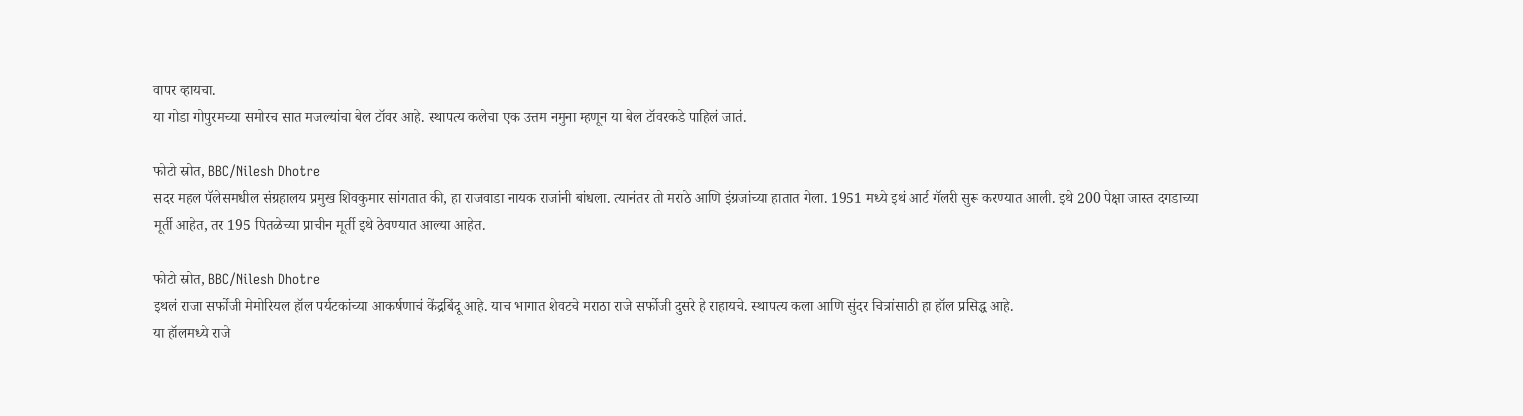वापर व्हायचा.
या गोडा गोपुरमच्या समोरच सात मजल्यांचा बेल टॉवर आहे. स्थापत्य कलेचा एक उत्तम नमुना म्हणून या बेल टॉवरकडे पाहिलं जातं.

फोटो स्रोत, BBC/Nilesh Dhotre
सदर महल पॅलेसमधील संग्रहालय प्रमुख शिवकुमार सांगतात की, हा राजवाडा नायक राजांनी बांधला. त्यानंतर तो मराठे आणि इंग्रजांच्या हातात गेला. 1951 मध्ये इथं आर्ट गॅलरी सुरू करण्यात आली. इथे 200 पेक्षा जास्त दगडाच्या मूर्ती आहेत, तर 195 पितळेच्या प्राचीन मूर्ती इथे ठेवण्यात आल्या आहेत.

फोटो स्रोत, BBC/Nilesh Dhotre
इथलं राजा सर्फोजी मेमोरियल हॉल पर्यटकांच्या आकर्षणाचं केंद्रबिंदू आहे. याच भागात शेवटचे मराठा राजे सर्फोजी दुसरे हे राहायचे. स्थापत्य कला आणि सुंदर चित्रांसाठी हा हॉल प्रसिद्ध आहे.
या हॉलमध्ये राजे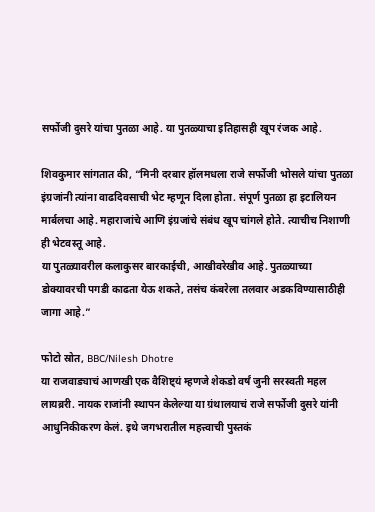सर्फोजी दुसरे यांचा पुतळा आहे. या पुतळ्याचा इतिहासही खूप रंजक आहे.

शिवकुमार सांगतात की, “मिनी दरबार हॉलमधला राजे सर्फोजी भोसले यांचा पुतळा इंग्रजांनी त्यांना वाढदिवसाची भेट म्हणून दिला होता. संपूर्ण पुतळा हा इटालियन मार्बलचा आहे. महाराजांचे आणि इंग्रजांचे संबंध खूप चांगले होते. त्याचीच निशाणी ही भेटवस्तू आहे.
या पुतळ्यावरील कलाकुसर बारकाईची, आखीवरेखीव आहे. पुतळ्याच्या डोक्यावरची पगडी काढता येऊ शकते, तसंच कंबरेला तलवार अडकविण्यासाठीही जागा आहे.”

फोटो स्रोत, BBC/Nilesh Dhotre
या राजवाड्याचं आणखी एक वैशिष्ट्यं म्हणजे शेकडो वर्षं जुनी सरस्वती महल लायब्ररी. नायक राजांनी स्थापन केलेल्या या ग्रंथालयाचं राजे सर्फोजी दुसरे यांनी आधुनिकीकरण केलं. इथे जगभरातील महत्त्वाची पुस्तकं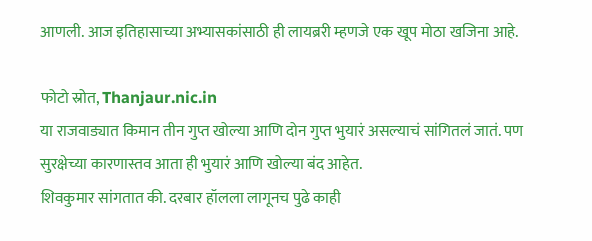आणली. आज इतिहासाच्या अभ्यासकांसाठी ही लायब्ररी म्हणजे एक खूप मोठा खजिना आहे.

फोटो स्रोत, Thanjaur.nic.in
या राजवाड्यात किमान तीन गुप्त खोल्या आणि दोन गुप्त भुयारं असल्याचं सांगितलं जातं. पण सुरक्षेच्या कारणास्तव आता ही भुयारं आणि खोल्या बंद आहेत.
शिवकुमार सांगतात की. दरबार हॉलला लागूनच पुढे काही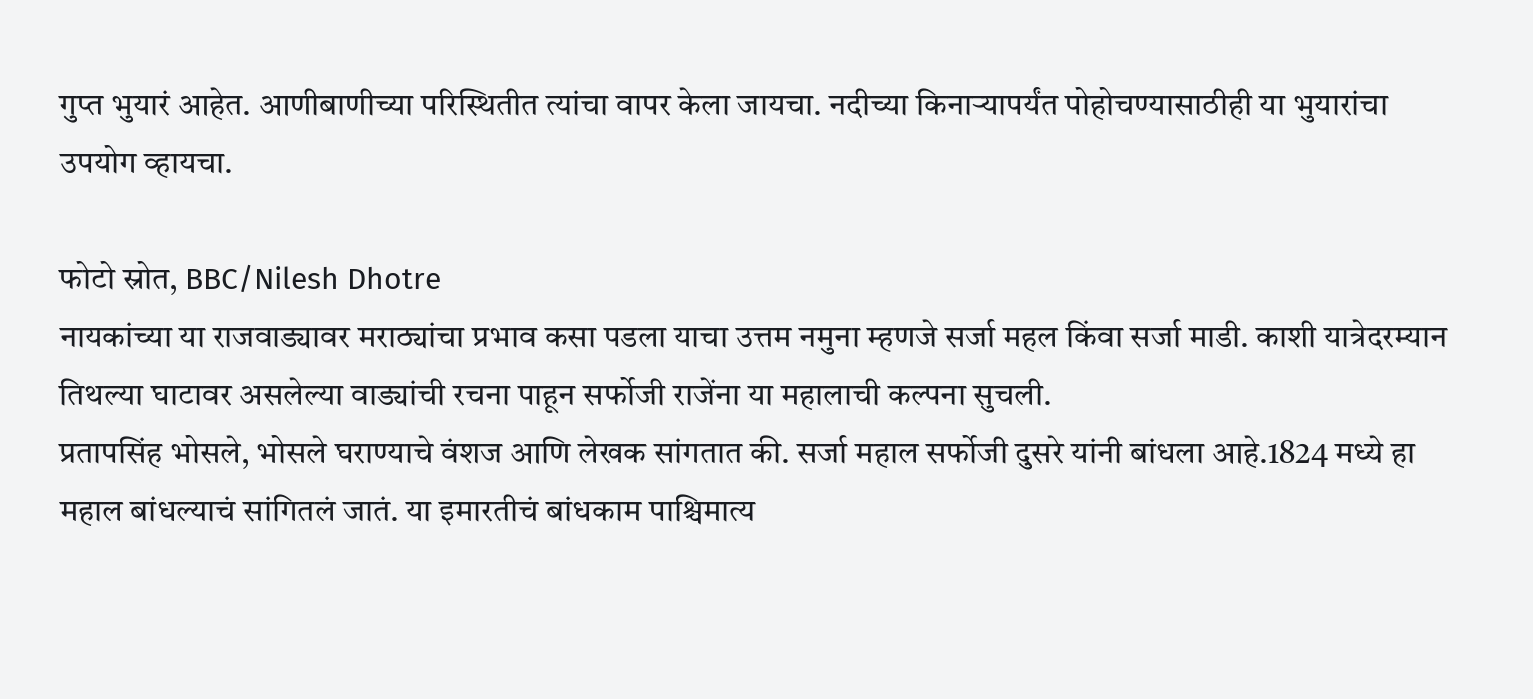गुप्त भुयारं आहेत. आणीबाणीच्या परिस्थितीत त्यांचा वापर केला जायचा. नदीच्या किनाऱ्यापर्यंत पोहोचण्यासाठीही या भुयारांचा उपयोग व्हायचा.

फोटो स्रोत, BBC/Nilesh Dhotre
नायकांच्या या राजवाड्यावर मराठ्यांचा प्रभाव कसा पडला याचा उत्तम नमुना म्हणजे सर्जा महल किंवा सर्जा माडी. काशी यात्रेदरम्यान तिथल्या घाटावर असलेल्या वाड्यांची रचना पाहून सर्फोजी राजेंना या महालाची कल्पना सुचली.
प्रतापसिंह भोसले, भोसले घराण्याचे वंशज आणि लेखक सांगतात की. सर्जा महाल सर्फोजी दुसरे यांनी बांधला आहे.1824 मध्ये हा महाल बांधल्याचं सांगितलं जातं. या इमारतीचं बांधकाम पाश्चिमात्य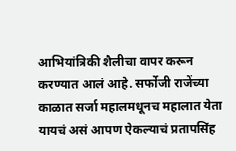आभियांत्रिकी शैलीचा वापर करून करण्यात आलं आहे. सर्फोजी राजेंच्या काळात सर्जा महालमधूनच महालात येता यायचं असं आपण ऐकल्याचं प्रतापसिंह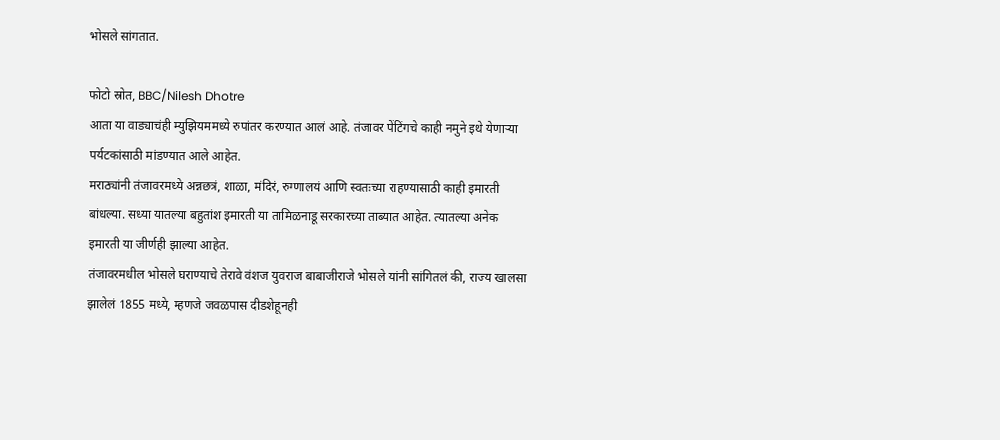भोसले सांगतात.

फोटो स्रोत, BBC/Nilesh Dhotre
आता या वाड्याचंही म्युझियममध्ये रुपांतर करण्यात आलं आहे. तंजावर पेंटिंगचे काही नमुने इथे येणाऱ्या पर्यटकांसाठी मांडण्यात आले आहेत.
मराठ्यांनी तंजावरमध्ये अन्नछत्रं, शाळा, मंदिरं, रुग्णालयं आणि स्वतःच्या राहण्यासाठी काही इमारती बांधल्या. सध्या यातल्या बहुतांश इमारती या तामिळनाडू सरकारच्या ताब्यात आहेत. त्यातल्या अनेक इमारती या जीर्णही झाल्या आहेत.
तंजावरमधील भोसले घराण्याचे तेरावे वंशज युवराज बाबाजीराजे भोसले यांनी सांगितलं की, राज्य खालसा झालेलं 1855 मध्ये, म्हणजे जवळपास दीडशेहूनही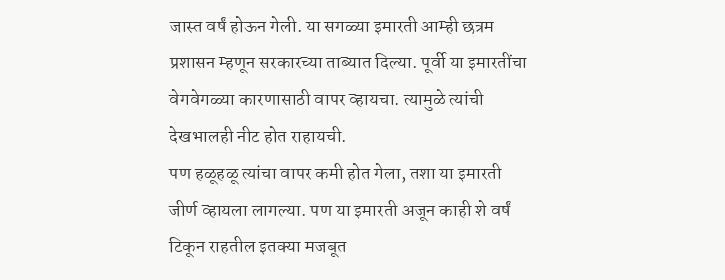जास्त वर्षं होऊन गेली. या सगळ्या इमारती आम्ही छत्रम प्रशासन म्हणून सरकारच्या ताब्यात दिल्या. पूर्वी या इमारतींचा वेगवेगळ्या कारणासाठी वापर व्हायचा. त्यामुळे त्यांची देखभालही नीट होत राहायची.
पण हळूहळू त्यांचा वापर कमी होत गेला, तशा या इमारती जीर्ण व्हायला लागल्या. पण या इमारती अजून काही शे वर्षं टिकून राहतील इतक्या मजबूत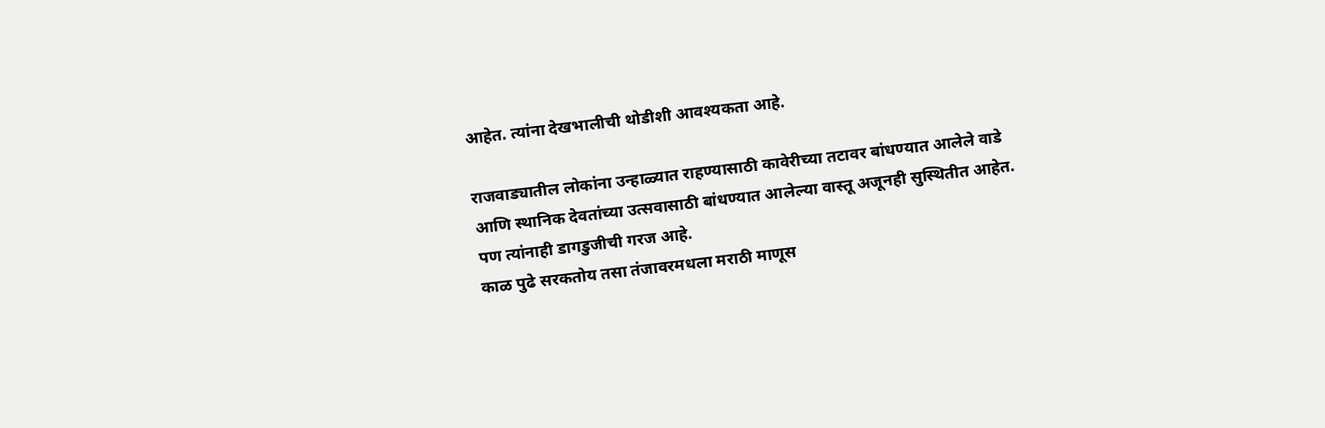आहेत. त्यांना देखभालीची थोडीशी आवश्यकता आहे.

राजवाड्यातील लोकांना उन्हाळ्यात राहण्यासाठी कावेरीच्या तटावर बांधण्यात आलेले वाडे आणि स्थानिक देवतांच्या उत्सवासाठी बांधण्यात आलेल्या वास्तू अजूनही सुस्थितीत आहेत. पण त्यांनाही डागडुजीची गरज आहे.
काळ पुढे सरकतोय तसा तंजावरमधला मराठी माणूस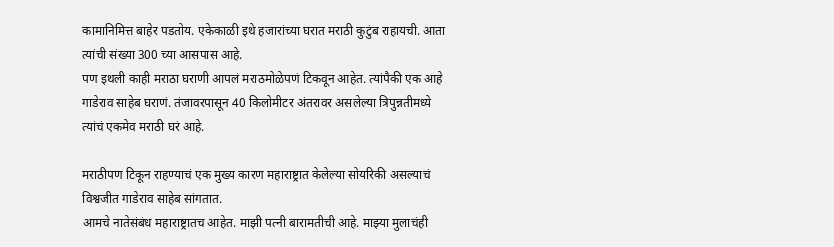कामानिमित्त बाहेर पडतोय. एकेकाळी इथे हजारांच्या घरात मराठी कुटुंब राहायची. आता त्यांची संख्या 300 च्या आसपास आहे.
पण इथली काही मराठा घराणी आपलं मराठमोळेपणं टिकवून आहेत. त्यांपैकी एक आहे गाडेराव साहेब घराणं. तंजावरपासून 40 किलोमीटर अंतरावर असलेल्या त्रिपुन्नतीमध्ये त्यांचं एकमेव मराठी घरं आहे.

मराठीपण टिकून राहण्याचं एक मुख्य कारण महाराष्ट्रात केलेल्या सोयरिकी असल्याचं विश्वजीत गाडेराव साहेब सांगतात.
आमचे नातेसंबंध महाराष्ट्रातच आहेत. माझी पत्नी बारामतीची आहे. माझ्या मुलाचंही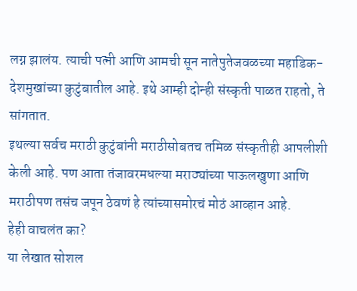लग्न झालंय. त्याची पत्नी आणि आमची सून नातेपुतेजवळच्या महाडिक-देशमुखांच्या कुटुंबातील आहे. इथे आम्ही दोन्ही संस्कृती पाळत राहतो, ते सांगतात.
इथल्या सर्वच मराठी कुटुंबांनी मराठीसोबतच तमिळ संस्कृतीही आपलीशी केली आहे. पण आता तंजावरमधल्या मराठ्यांच्या पाऊलखुणा आणि मराठीपण तसंच जपून ठेवणं हे त्यांच्यासमोरचं मोठं आव्हान आहे.
हेही वाचलंत का?
या लेखात सोशल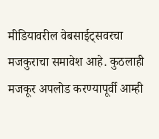मीडियावरील वेबसाईट्सवरचा मजकुराचा समावेश आहे. कुठलाही मजकूर अपलोड करण्यापूर्वी आम्ही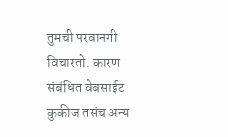तुमची परवानगी विचारतो. कारण संबंधित वेबसाईट कुकीज तसंच अन्य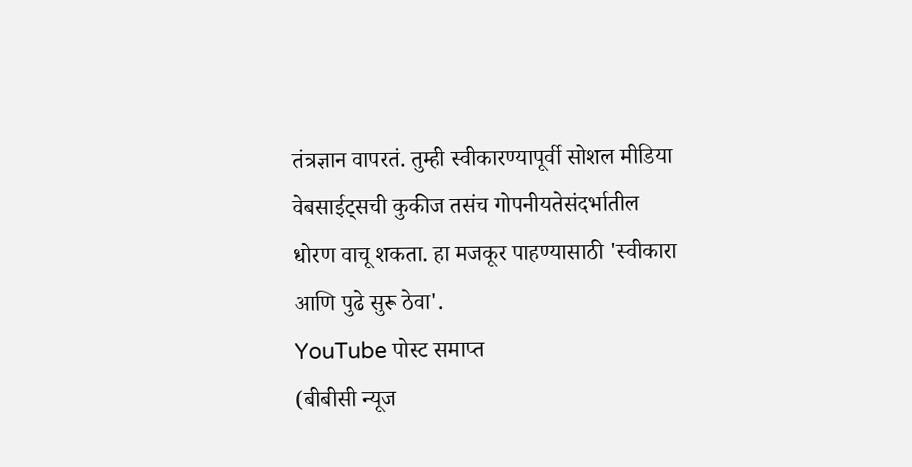तंत्रज्ञान वापरतं. तुम्ही स्वीकारण्यापूर्वी सोशल मीडिया वेबसाईट्सची कुकीज तसंच गोपनीयतेसंदर्भातील धोरण वाचू शकता. हा मजकूर पाहण्यासाठी 'स्वीकारा आणि पुढे सुरू ठेवा'.
YouTube पोस्ट समाप्त
(बीबीसी न्यूज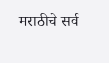मराठीचे सर्व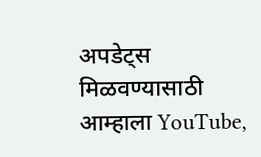अपडेट्स मिळवण्यासाठी आम्हाला YouTube,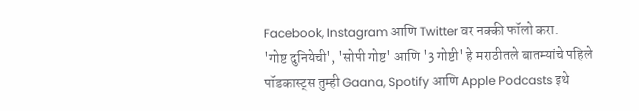Facebook, Instagram आणि Twitter वर नक्की फॉलो करा.
'गोष्ट दुनियेची', 'सोपी गोष्ट' आणि '3 गोष्टी' हे मराठीतले बातम्यांचे पहिले पॉडकास्ट्स तुम्ही Gaana, Spotify आणि Apple Podcasts इथे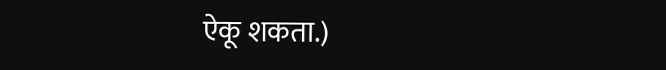ऐकू शकता.)